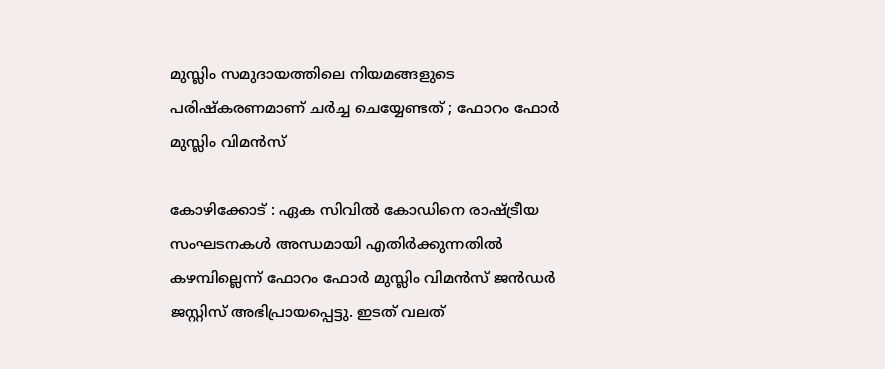മുസ്ലിം സമുദായത്തിലെ നിയമങ്ങളുടെ പരിഷ്‌കരണമാണ് ചർച്ച ചെയ്യേണ്ടത് ; ഫോറം ഫോർ മുസ്ലിം വിമൻസ്

കോഴിക്കോട് : ഏക സിവിൽ കോഡിനെ രാഷ്ട്രീയ സംഘടനകൾ അന്ധമായി എതിർക്കുന്നതിൽ കഴമ്പില്ലെന്ന് ഫോറം ഫോർ മുസ്ലിം വിമൻസ് ജൻഡർ ജസ്റ്റിസ് അഭിപ്രായപ്പെട്ടു. ഇടത് വലത്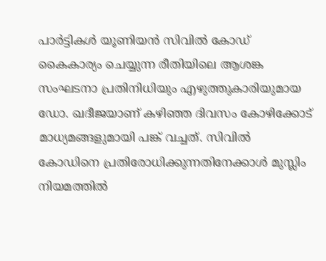പാർട്ടികൾ യൂണിയൻ സിവിൽ കോഡ് കൈകാര്യം ചെയ്യുന്ന രീതിയിലെ ആശങ്ക സംഘടനാ പ്രതിനിധിയും എഴുത്തുകാരിയുമായ ഡോ. ഖദീജയാണ് കഴിഞ്ഞ ദിവസം കോഴിക്കോട് മാധ്യമങ്ങളുമായി പങ്ക് വച്ചത്. സിവിൽ കോഡിനെ പ്രതിരോധിക്കുന്നതിനേക്കാൾ മുസ്ലിം നിയമത്തിൽ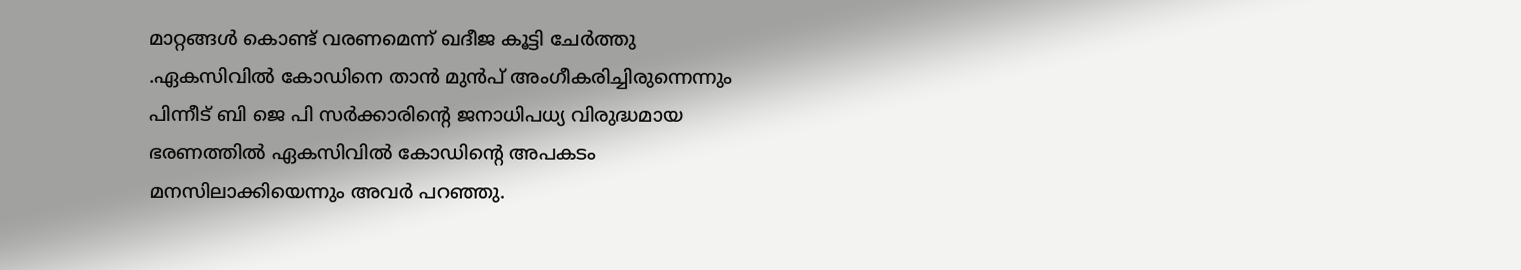മാറ്റങ്ങൾ കൊണ്ട് വരണമെന്ന് ഖദീജ കൂട്ടി ചേർത്തു .ഏകസിവിൽ കോഡിനെ താൻ മുൻപ് അംഗീകരിച്ചിരുന്നെന്നും പിന്നീട് ബി ജെ പി സർക്കാരിന്റെ ജനാധിപധ്യ വിരുദ്ധമായ ഭരണത്തിൽ ഏകസിവിൽ കോഡിന്റെ അപകടം മനസിലാക്കിയെന്നും അവർ പറഞ്ഞു.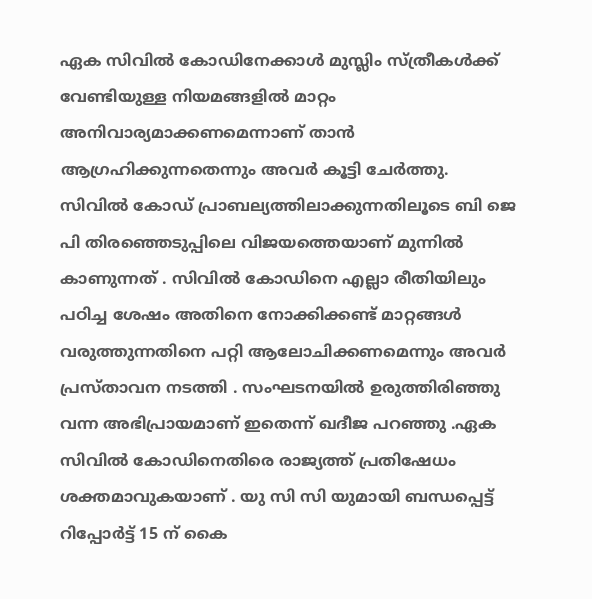ഏക സിവിൽ കോഡിനേക്കാൾ മുസ്ലിം സ്ത്രീകൾക്ക് വേണ്ടിയുള്ള നിയമങ്ങളിൽ മാറ്റം അനിവാര്യമാക്കണമെന്നാണ് താൻ ആഗ്രഹിക്കുന്നതെന്നും അവർ കൂട്ടി ചേർത്തു. സിവിൽ കോഡ് പ്രാബല്യത്തിലാക്കുന്നതിലൂടെ ബി ജെ പി തിരഞ്ഞെടുപ്പിലെ വിജയത്തെയാണ് മുന്നിൽ കാണുന്നത് . സിവിൽ കോഡിനെ എല്ലാ രീതിയിലും പഠിച്ച ശേഷം അതിനെ നോക്കിക്കണ്ട് മാറ്റങ്ങൾ വരുത്തുന്നതിനെ പറ്റി ആലോചിക്കണമെന്നും അവർ പ്രസ്താവന നടത്തി . സംഘടനയിൽ ഉരുത്തിരിഞ്ഞു വന്ന അഭിപ്രായമാണ് ഇതെന്ന് ഖദീജ പറഞ്ഞു .ഏക സിവിൽ കോഡിനെതിരെ രാജ്യത്ത് പ്രതിഷേധം ശക്തമാവുകയാണ് . യു സി സി യുമായി ബന്ധപ്പെട്ട് റിപ്പോർട്ട് 15 ന് കൈ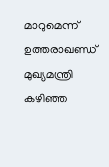മാറുമെന്ന് ഉത്തരാഖണ്ഡ് മുഖ്യമന്ത്രി കഴിഞ്ഞ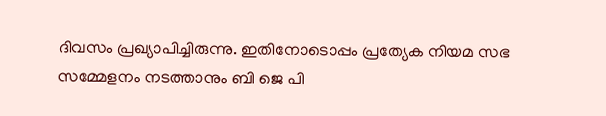ദിവസം പ്രഖ്യാപിച്ചിരുന്നു. ഇതിനോടൊപ്പം പ്രത്യേക നിയമ സഭ സമ്മേളനം നടത്താനും ബി ജെ പി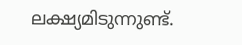ലക്ഷ്യമിടുന്നുണ്ട്.